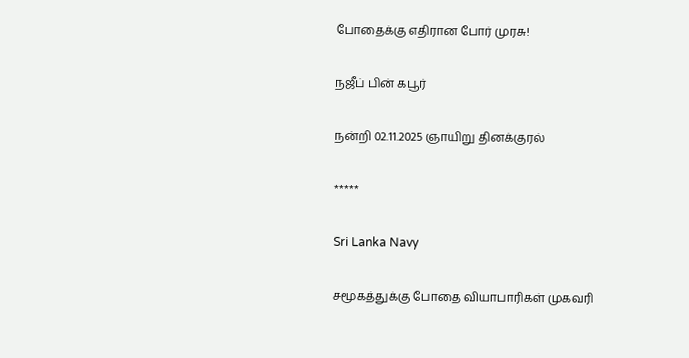போதைக்கு எதிரான போர் முரசு!

நஜீப் பின் கபூர்

நன்றி 02.11.2025 ஞாயிறு தினக்குரல்

*****

Sri Lanka Navy

சமூகத்துக்கு போதை வியாபாரிகள் முகவரி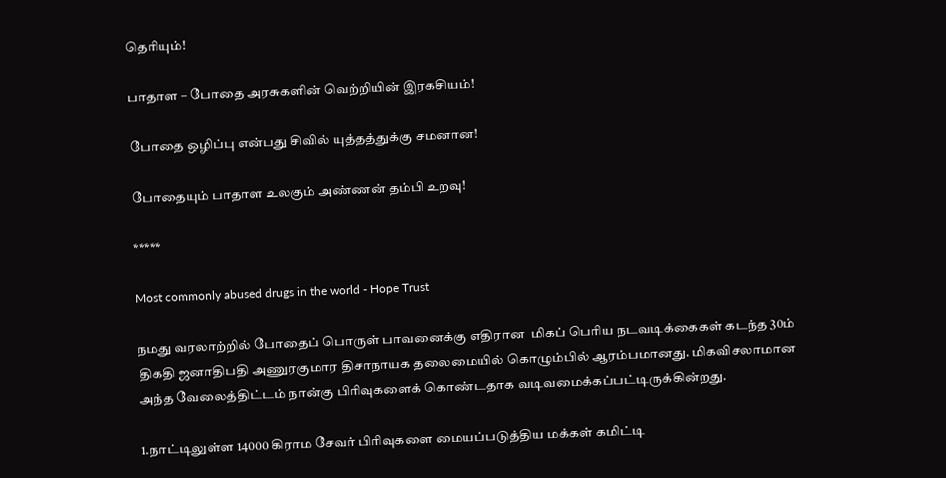தெரியும்!

பாதாள – போதை அரசுகளின் வெற்றியின் இரகசியம்!

போதை ஒழிப்பு என்பது சிவில் யுத்தத்துக்கு சமனான!

போதையும் பாதாள உலகும் அண்ணன் தம்பி உறவு!

*****

Most commonly abused drugs in the world - Hope Trust

நமது வரலாற்றில் போதைப் பொருள் பாவனைக்கு எதிரான  மிகப் பெரிய நடவடிக்கைகள் கடந்த 30ம் திகதி ஜனாதிபதி அணுரகுமார திசாநாயக தலைமையில் கொழும்பில் ஆரம்பமானது. மிகவிசலாமான அந்த வேலைத்திட்டம் நான்கு பிரிவுகளைக் கொண்டதாக வடிவமைக்கப்பட்டிருக்கின்றது.

1.நாட்டிலுள்ள 14000 கிராம சேவர் பிரிவுகளை மையப்படுத்திய மக்கள் கமிட்டி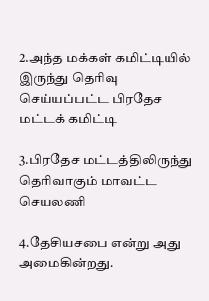2.அந்த மக்கள் கமிட்டியில் இருந்து தெரிவு செய்யப்பட்ட பிரதேச மட்டக் கமிட்டி

3.பிரதேச மட்டத்திலிருந்து தெரிவாகும் மாவட்ட செயலணி

4.தேசியசபை என்று அது அமைகின்றது.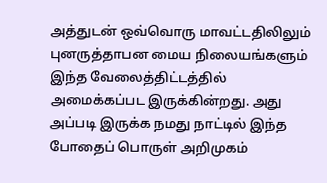அத்துடன் ஒவ்வொரு மாவட்டதிலிலும் புனருத்தாபன மைய நிலையங்களும் இந்த வேலைத்திட்டத்தில் அமைக்கப்பட இருக்கின்றது. அது அப்படி இருக்க நமது நாட்டில் இந்த போதைப் பொருள் அறிமுகம்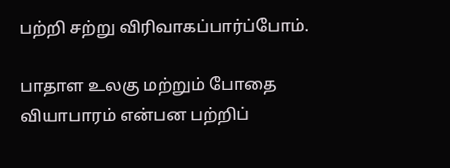பற்றி சற்று விரிவாகப்பார்ப்போம்.

பாதாள உலகு மற்றும் போதை வியாபாரம் என்பன பற்றிப்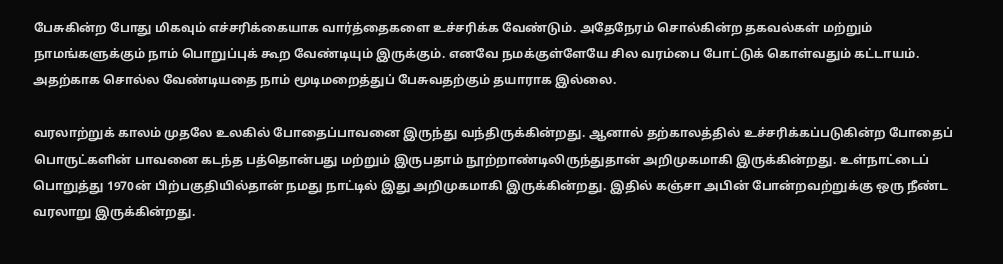பேசுகின்ற போது மிகவும் எச்சரிக்கையாக வார்த்தைகளை உச்சரிக்க வேண்டும். அதேநேரம் சொல்கின்ற தகவல்கள் மற்றும் நாமங்களுக்கும் நாம் பொறுப்புக் கூற வேண்டியும் இருக்கும். எனவே நமக்குள்ளேயே சில வரம்பை போட்டுக் கொள்வதும் கட்டாயம். அதற்காக சொல்ல வேண்டியதை நாம் மூடிமறைத்துப் பேசுவதற்கும் தயாராக இல்லை.

வரலாற்றுக் காலம் முதலே உலகில் போதைப்பாவனை இருந்து வந்திருக்கின்றது. ஆனால் தற்காலத்தில் உச்சரிக்கப்படுகின்ற போதைப் பொருட்களின் பாவனை கடந்த பத்தொன்பது மற்றும் இருபதாம் நூற்றாண்டிலிருந்துதான் அறிமுகமாகி இருக்கின்றது. உள்நாட்டைப் பொறுத்து 1970ன் பிற்பகுதியில்தான் நமது நாட்டில் இது அறிமுகமாகி இருக்கின்றது. இதில் கஞ்சா அபின் போன்றவற்றுக்கு ஒரு நீண்ட வரலாறு இருக்கின்றது.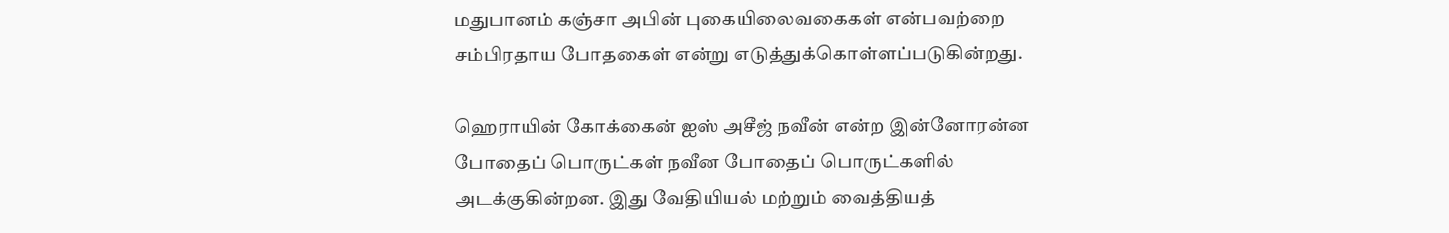மதுபானம் கஞ்சா அபின் புகையிலைவகைகள் என்பவற்றை சம்பிரதாய போதகைள் என்று எடுத்துக்கொள்ளப்படுகின்றது.

ஹெராயின் கோக்கைன் ஐஸ் அசீஜ் நவீன் என்ற இன்னோரன்ன போதைப் பொருட்கள் நவீன போதைப் பொருட்களில் அடக்குகின்றன. இது வேதியியல் மற்றும் வைத்தியத்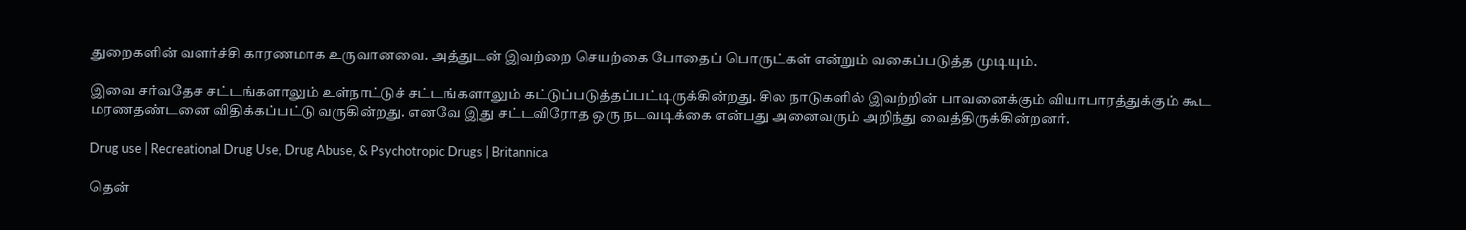துறைகளின் வளர்ச்சி காரணமாக உருவானவை. அத்துடன் இவற்றை செயற்கை போதைப் பொருட்கள் என்றும் வகைப்படுத்த முடியும்.

இவை சர்வதேச சட்டங்களாலும் உள்நாட்டுச் சட்டங்களாலும் கட்டுப்படுத்தப்பட்டிருக்கின்றது. சில நாடுகளில் இவற்றின் பாவனைக்கும் வியாபாரத்துக்கும் கூட மரணதண்டனை விதிக்கப்பட்டு வருகின்றது. எனவே இது சட்டவிரோத ஒரு நடவடிக்கை என்பது அனைவரும் அறிந்து வைத்திருக்கின்றனர்.

Drug use | Recreational Drug Use, Drug Abuse, & Psychotropic Drugs | Britannica

தென்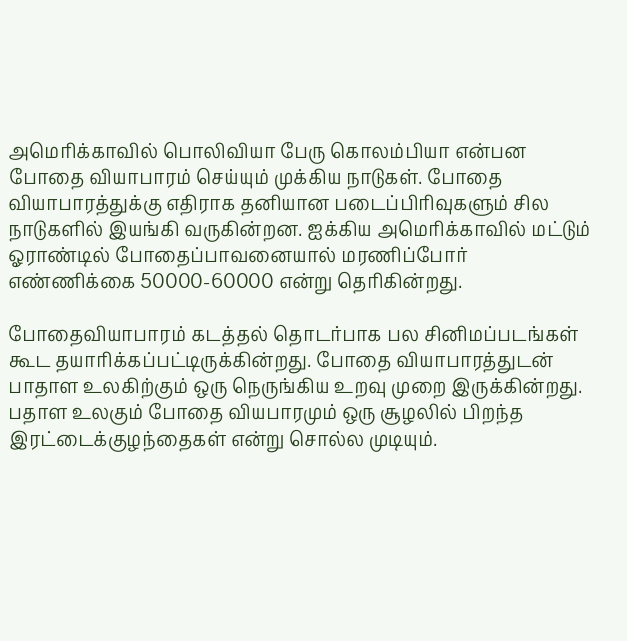அமெரிக்காவில் பொலிவியா பேரு கொலம்பியா என்பன போதை வியாபாரம் செய்யும் முக்கிய நாடுகள். போதை வியாபாரத்துக்கு எதிராக தனியான படைப்பிரிவுகளும் சில நாடுகளில் இயங்கி வருகின்றன. ஐக்கிய அமெரிக்காவில் மட்டும் ஓராண்டில் போதைப்பாவனையால் மரணிப்போர் எண்ணிக்கை 50000-60000 என்று தெரிகின்றது.

போதைவியாபாரம் கடத்தல் தொடர்பாக பல சினிமப்படங்கள் கூட தயாரிக்கப்பட்டிருக்கின்றது. போதை வியாபாரத்துடன் பாதாள உலகிற்கும் ஒரு நெருங்கிய உறவு முறை இருக்கின்றது. பதாள உலகும் போதை வியபாரமும் ஒரு சூழலில் பிறந்த இரட்டைக்குழந்தைகள் என்று சொல்ல முடியும்.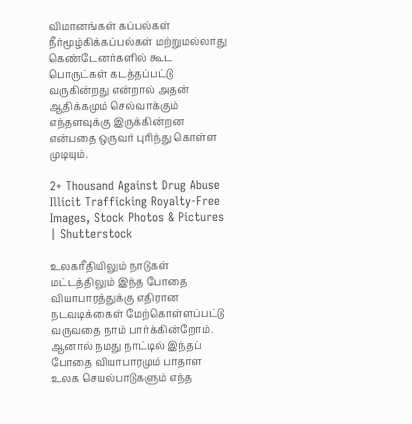விமானங்கள் கப்பல்கள் நீர்மூழ்கிக்கப்பல்கள் மற்றுமல்லாது கெண்டேனர்களில் கூட பொருட்கள் கடத்தப்பட்டு வருகின்றது என்றால் அதன் ஆதிக்கமும் செல்வாக்கும் எந்தளவுக்கு இருக்கின்றன என்பதை ஒருவர் புரிந்து கொள்ள முடியும்.

2+ Thousand Against Drug Abuse Illicit Trafficking Royalty-Free Images, Stock Photos & Pictures | Shutterstock

உலகரீதியிலும் நாடுகள் மட்டத்திலும் இந்த போதை வியாபாரத்துக்கு எதிரான நடவடிக்கைள் மேற்கொள்ளப்பட்டு வருவதை நாம் பார்க்கின்றோம். ஆனால் நமது நாட்டில் இந்தப் போதை வியாபாரமும் பாதாள உலக செயல்பாடுகளும் எந்த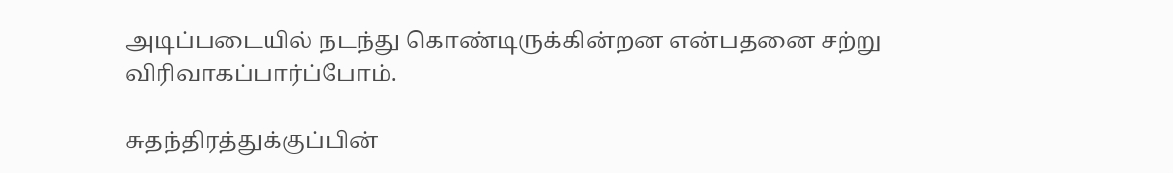அடிப்படையில் நடந்து கொண்டிருக்கின்றன என்பதனை சற்று விரிவாகப்பார்ப்போம்.

சுதந்திரத்துக்குப்பின்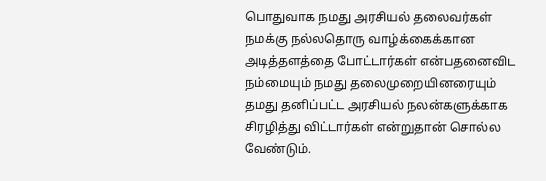பொதுவாக நமது அரசியல் தலைவர்கள் நமக்கு நல்லதொரு வாழ்க்கைக்கான அடித்தளத்தை போட்டார்கள் என்பதனைவிட நம்மையும் நமது தலைமுறையினரையும் தமது தனிப்பட்ட அரசியல் நலன்களுக்காக சிரழித்து விட்டார்கள் என்றுதான் சொல்ல வேண்டும்.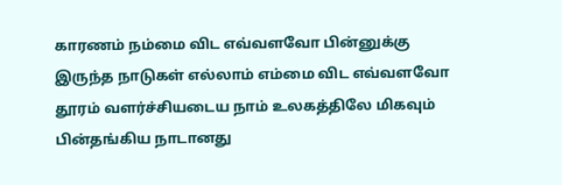காரணம் நம்மை விட எவ்வளவோ பின்னுக்கு இருந்த நாடுகள் எல்லாம் எம்மை விட எவ்வளவோ தூரம் வளர்ச்சியடைய நாம் உலகத்திலே மிகவும் பின்தங்கிய நாடானது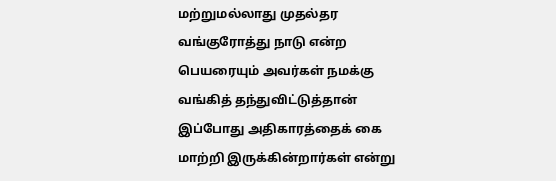மற்றுமல்லாது முதல்தர வங்குரோத்து நாடு என்ற பெயரையும் அவர்கள் நமக்கு வங்கித் தந்துவிட்டுத்தான் இப்போது அதிகாரத்தைக் கை மாற்றி இருக்கின்றார்கள் என்று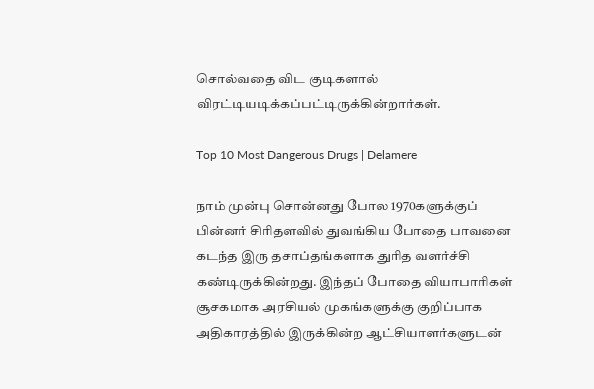சொல்வதை விட குடிகளால் விரட்டியடிக்கப்பட்டிருக்கின்றார்கள்.

Top 10 Most Dangerous Drugs | Delamere

நாம் முன்பு சொன்னது போல 1970களுக்குப் பின்னர் சிரிதளவில் துவங்கிய போதை பாவனை கடந்த இரு தசாப்தங்களாக துரித வளர்ச்சி கண்டிருக்கின்றது. இந்தப் போதை வியாபாரிகள் சூசகமாக அரசியல் முகங்களுக்கு குறிப்பாக அதிகாரத்தில் இருக்கின்ற ஆட்சியாளர்களுடன்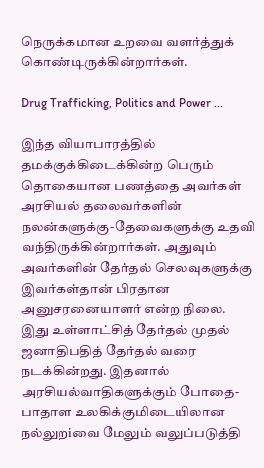நெருக்கமான உறவை வளர்த்துக் கொண்டிருக்கின்றார்கள்.

Drug Trafficking, Politics and Power ...

இந்த வியாபாரத்தில் தமக்குக்கிடைக்கின்ற பெரும் தொகையான பணத்தை அவர்கள் அரசியல் தலைவர்களின் நலன்களுக்கு-தேவைகளுக்கு உதவி வந்திருக்கின்றார்கள். அதுவும் அவர்களின் தேர்தல் செலவுகளுக்கு இவர்கள்தான் பிரதான அனுசரனையாளர் என்ற நிலை. இது உள்ளாட்சித் தேர்தல் முதல் ஜனாதிபதித் தேர்தல் வரை நடக்கின்றது. இதனால் அரசியல்வாதிகளுக்கும் போதை-பாதாள உலகிக்குமிடையிலான நல்லுறiவை மேலும் வலுப்படுத்தி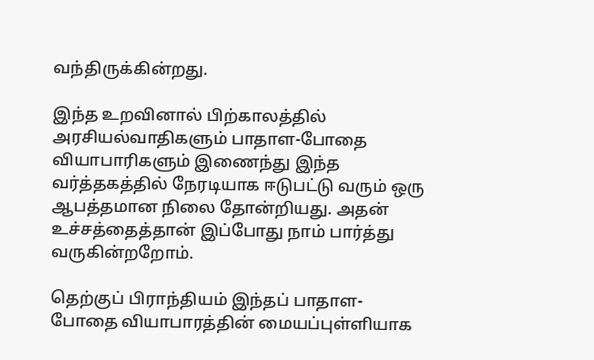வந்திருக்கின்றது.

இந்த உறவினால் பிற்காலத்தில் அரசியல்வாதிகளும் பாதாள-போதை வியாபாரிகளும் இணைந்து இந்த வர்த்தகத்தில் நேரடியாக ஈடுபட்டு வரும் ஒரு  ஆபத்தமான நிலை தோன்றியது. அதன் உச்சத்தைத்தான் இப்போது நாம் பார்த்து வருகின்றறோம்.

தெற்குப் பிராந்தியம் இந்தப் பாதாள-போதை வியாபாரத்தின் மையப்புள்ளியாக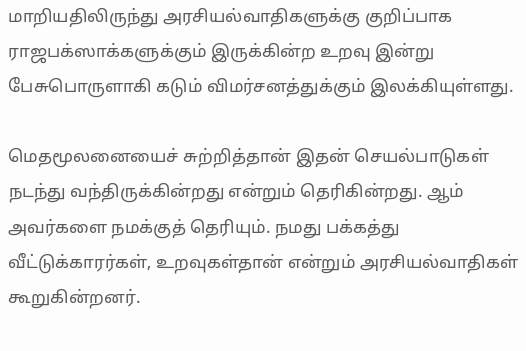மாறியதிலிருந்து அரசியல்வாதிகளுக்கு குறிப்பாக ராஜபக்ஸாக்களுக்கும் இருக்கின்ற உறவு இன்று பேசுபொருளாகி கடும் விமர்சனத்துக்கும் இலக்கியுள்ளது.

மெதமூலனையைச் சுற்றித்தான் இதன் செயல்பாடுகள் நடந்து வந்திருக்கின்றது என்றும் தெரிகின்றது. ஆம் அவர்களை நமக்குத் தெரியும். நமது பக்கத்து வீட்டுக்காரர்கள், உறவுகள்தான் என்றும் அரசியல்வாதிகள் கூறுகின்றனர்.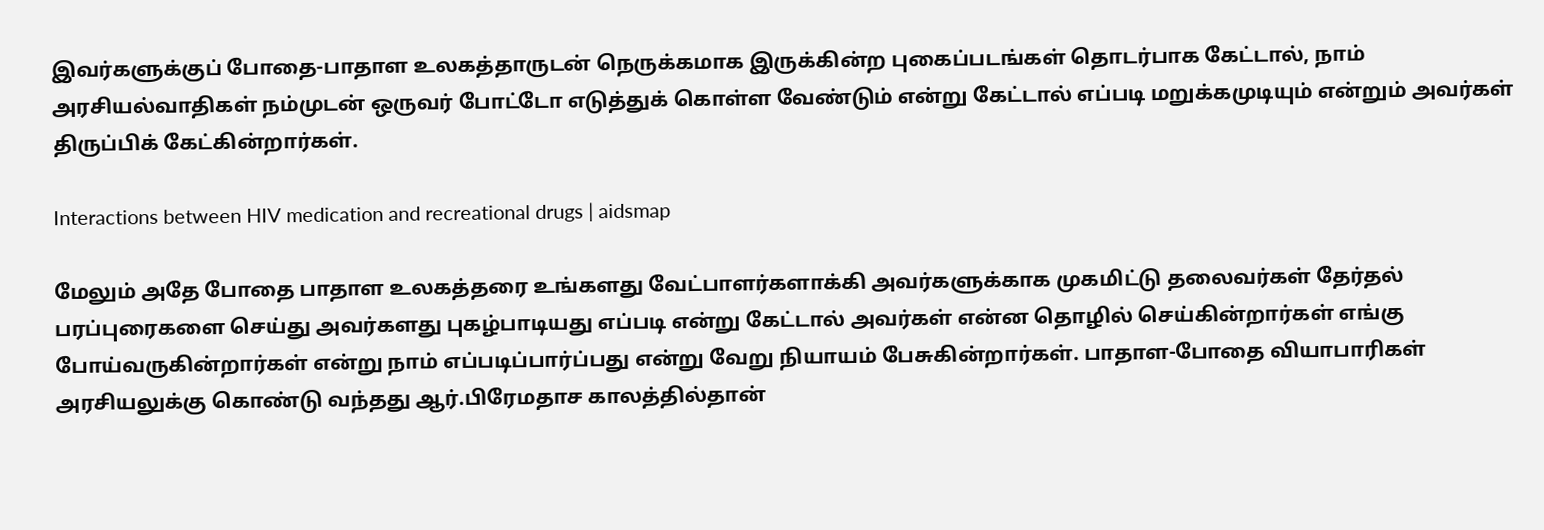இவர்களுக்குப் போதை-பாதாள உலகத்தாருடன் நெருக்கமாக இருக்கின்ற புகைப்படங்கள் தொடர்பாக கேட்டால், நாம் அரசியல்வாதிகள் நம்முடன் ஒருவர் போட்டோ எடுத்துக் கொள்ள வேண்டும் என்று கேட்டால் எப்படி மறுக்கமுடியும் என்றும் அவர்கள் திருப்பிக் கேட்கின்றார்கள்.

Interactions between HIV medication and recreational drugs | aidsmap

மேலும் அதே போதை பாதாள உலகத்தரை உங்களது வேட்பாளர்களாக்கி அவர்களுக்காக முகமிட்டு தலைவர்கள் தேர்தல் பரப்புரைகளை செய்து அவர்களது புகழ்பாடியது எப்படி என்று கேட்டால் அவர்கள் என்ன தொழில் செய்கின்றார்கள் எங்கு போய்வருகின்றார்கள் என்று நாம் எப்படிப்பார்ப்பது என்று வேறு நியாயம் பேசுகின்றார்கள். பாதாள-போதை வியாபாரிகள் அரசியலுக்கு கொண்டு வந்தது ஆர்.பிரேமதாச காலத்தில்தான்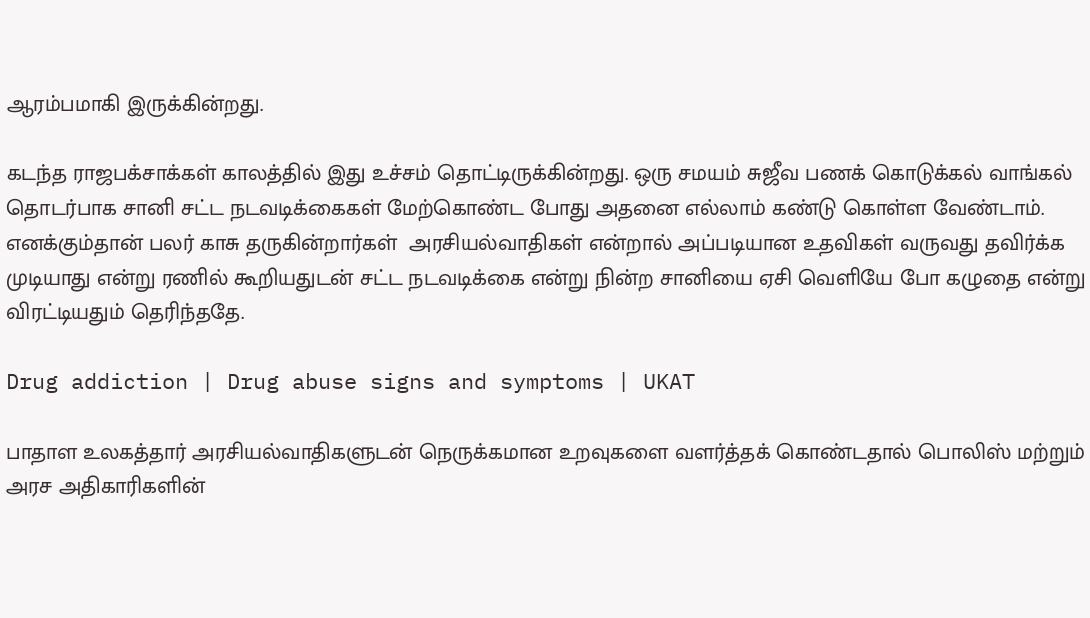ஆரம்பமாகி இருக்கின்றது.

கடந்த ராஜபக்சாக்கள் காலத்தில் இது உச்சம் தொட்டிருக்கின்றது. ஒரு சமயம் சுஜீவ பணக் கொடுக்கல் வாங்கல் தொடர்பாக சானி சட்ட நடவடிக்கைகள் மேற்கொண்ட போது அதனை எல்லாம் கண்டு கொள்ள வேண்டாம். எனக்கும்தான் பலர் காசு தருகின்றார்கள்  அரசியல்வாதிகள் என்றால் அப்படியான உதவிகள் வருவது தவிர்க்க முடியாது என்று ரணில் கூறியதுடன் சட்ட நடவடிக்கை என்று நின்ற சானியை ஏசி வெளியே போ கழுதை என்று விரட்டியதும் தெரிந்ததே.

Drug addiction | Drug abuse signs and symptoms | UKAT

பாதாள உலகத்தார் அரசியல்வாதிகளுடன் நெருக்கமான உறவுகளை வளர்த்தக் கொண்டதால் பொலிஸ் மற்றும் அரச அதிகாரிகளின்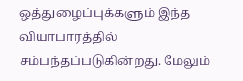ஒத்துழைப்புக்களும் இந்த வியாபாரத்தில் சம்பந்தப்படுகின்றது. மேலும்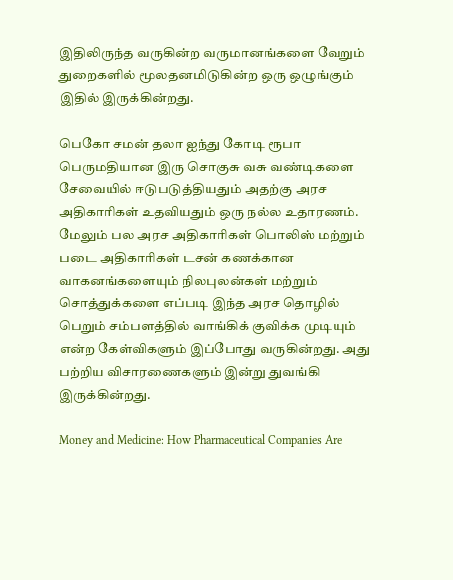இதிலிருந்த வருகின்ற வருமானங்களை வேறும் துறைகளில் மூலதனமிடுகின்ற ஒரு ஒழுங்கும் இதில் இருக்கின்றது.

பெகோ சமன் தலா ஐந்து கோடி ரூபா பெருமதியான இரு சொகுசு வசு வண்டிகளை சேவையில் ஈடுபடுத்தியதும் அதற்கு அரச அதிகாரிகள் உதவியதும் ஒரு நல்ல உதாரணம். மேலும் பல அரச அதிகாரிகள் பொலிஸ் மற்றும் படை அதிகாரிகள் டசன் கணக்கான வாகனங்களையும் நிலபுலன்கள் மற்றும் சொத்துக்களை எப்படி இந்த அரச தொழில் பெறும் சம்பளத்தில் வாங்கிக் குவிக்க முடியும் என்ற கேள்விகளும் இப்போது வருகின்றது. அது பற்றிய விசாரணைகளும் இன்று துவங்கி இருக்கின்றது.

Money and Medicine: How Pharmaceutical Companies Are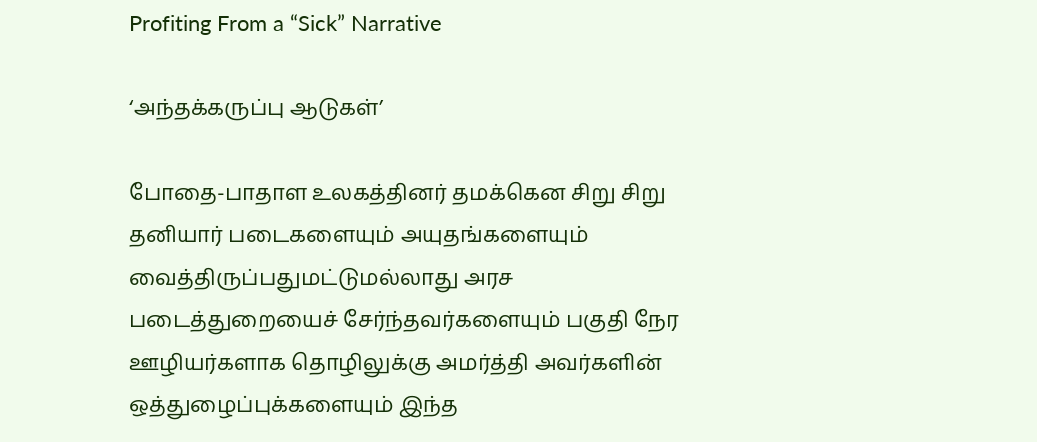Profiting From a “Sick” Narrative

‘அந்தக்கருப்பு ஆடுகள்’

போதை-பாதாள உலகத்தினர் தமக்கென சிறு சிறு தனியார் படைகளையும் அயுதங்களையும் வைத்திருப்பதுமட்டுமல்லாது அரச படைத்துறையைச் சேர்ந்தவர்களையும் பகுதி நேர ஊழியர்களாக தொழிலுக்கு அமர்த்தி அவர்களின் ஒத்துழைப்புக்களையும் இந்த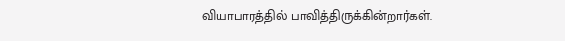வியாபாரத்தில் பாவித்திருக்கின்றார்கள்.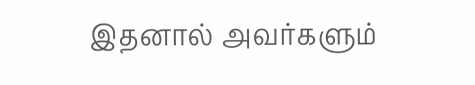இதனால் அவர்களும்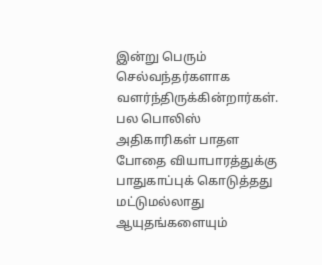இன்று பெரும் செல்வந்தர்களாக வளர்ந்திருக்கின்றார்கள். பல பொலிஸ் அதிகாரிகள் பாதள போதை வியாபாரத்துக்கு பாதுகாப்புக் கொடுத்தது மட்டுமல்லாது ஆயுதங்களையும்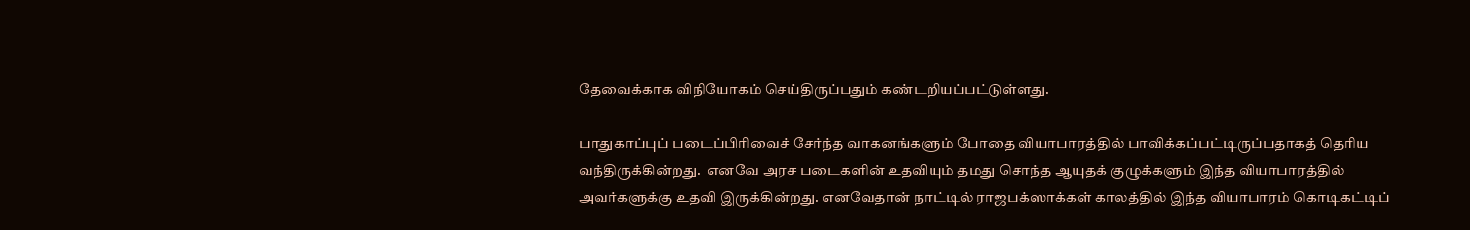தேவைக்காக விநியோகம் செய்திருப்பதும் கண்டறியப்பட்டுள்ளது.

பாதுகாப்புப் படைப்பிரிவைச் சேர்ந்த வாகனங்களும் போதை வியாபாரத்தில் பாவிக்கப்பட்டிருப்பதாகத் தெரிய வந்திருக்கின்றது.  எனவே அரச படைகளின் உதவியும் தமது சொந்த ஆயுதக் குழுக்களும் இந்த வியாபாரத்தில் அவர்களுக்கு உதவி இருக்கின்றது. எனவேதான் நாட்டில் ராஜபக்ஸாக்கள் காலத்தில் இந்த வியாபாரம் கொடிகட்டிப்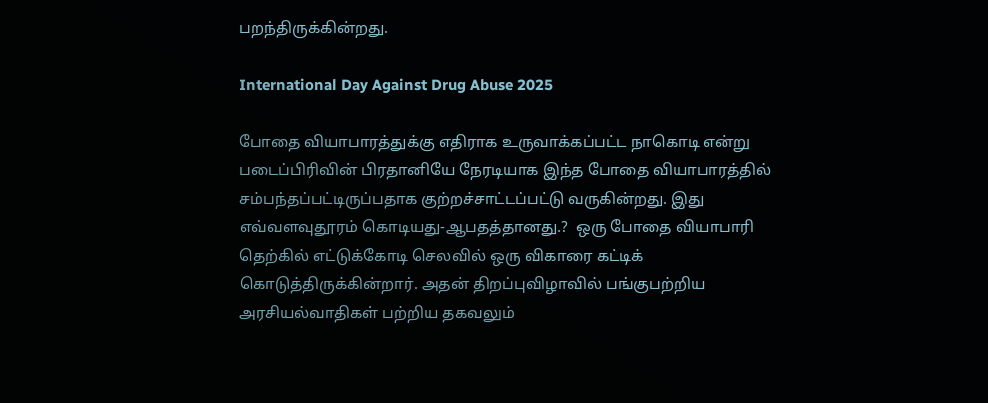பறந்திருக்கின்றது.

International Day Against Drug Abuse 2025

போதை வியாபாரத்துக்கு எதிராக உருவாக்கப்பட்ட நாகொடி என்று படைப்பிரிவின் பிரதானியே நேரடியாக இந்த போதை வியாபாரத்தில் சம்பந்தப்பட்டிருப்பதாக குற்றச்சாட்டப்பட்டு வருகின்றது. இது எவ்வளவுதூரம் கொடியது-ஆபதத்தானது.?  ஒரு போதை வியாபாரி தெற்கில் எட்டுக்கோடி செலவில் ஒரு விகாரை கட்டிக் கொடுத்திருக்கின்றார். அதன் திறப்புவிழாவில் பங்குபற்றிய அரசியல்வாதிகள் பற்றிய தகவலும்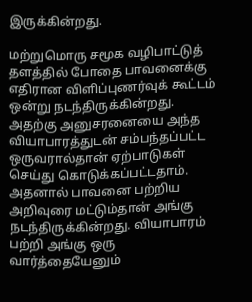இருக்கின்றது.

மற்றுமொரு சமூக வழிபாட்டுத் தளத்தில் போதை பாவனைக்கு எதிரான விளிப்புணர்வுக் கூட்டம் ஒன்று நடந்திருக்கின்றது. அதற்கு அனுசரனையை அந்த வியாபாரத்துடன் சம்பந்தப்பட்ட ஒருவரால்தான் ஏற்பாடுகள் செய்து கொடுக்கப்பட்டதாம். அதனால் பாவனை பற்றிய அறிவுரை மட்டும்தான் அங்கு நடந்திருக்கின்றது. வியாபாரம் பற்றி அங்கு ஒரு வார்த்தையேனும்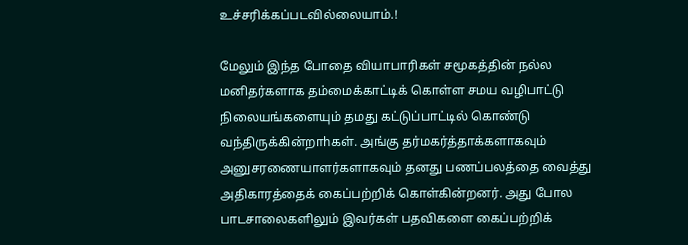உச்சரிக்கப்படவில்லையாம்.!

மேலும் இந்த போதை வியாபாரிகள் சமூகத்தின் நல்ல மனிதர்களாக தம்மைக்காட்டிக் கொள்ள சமய வழிபாட்டு நிலையங்களையும் தமது கட்டுப்பாட்டில் கொண்டு வந்திருக்கின்றாhகள். அங்கு தர்மகர்த்தாக்களாகவும் அனுசரணையாளர்களாகவும் தனது பணப்பலத்தை வைத்து அதிகாரத்தைக் கைப்பற்றிக் கொள்கின்றனர். அது போல பாடசாலைகளிலும் இவர்கள் பதவிகளை கைப்பற்றிக்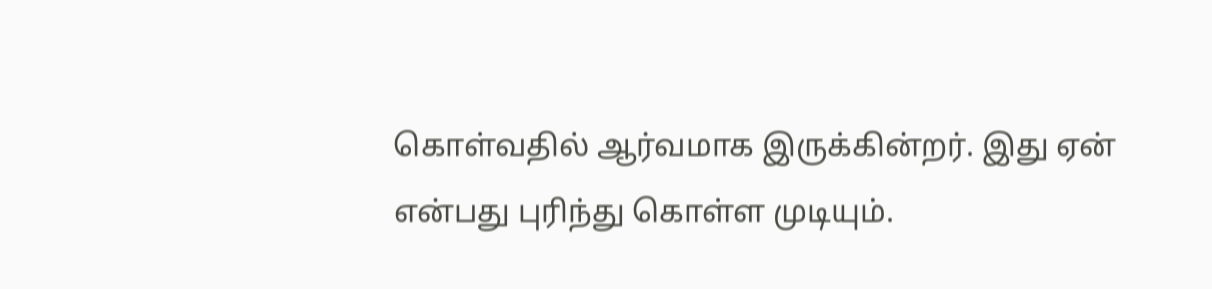கொள்வதில் ஆர்வமாக இருக்கின்றர். இது ஏன் என்பது புரிந்து கொள்ள முடியும்.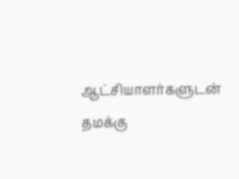ஆட்சியாளர்களுடன் தமக்கு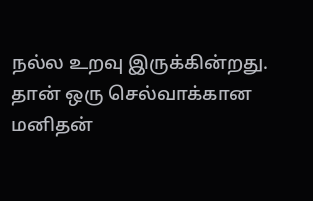நல்ல உறவு இருக்கின்றது. தான் ஒரு செல்வாக்கான மனிதன்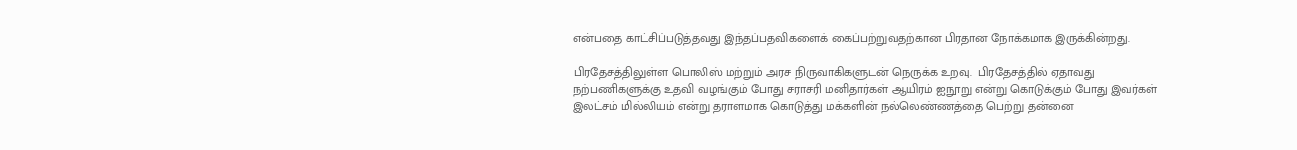என்பதை காட்சிப்படுத்தவது இந்தப்பதவிகளைக் கைப்பற்றுவதற்கான பிரதான நோக்கமாக இருக்கின்றது.

பிரதேசத்திலுள்ள பொலிஸ் மற்றும் அரச நிருவாகிகளுடன் நெருக்க உறவு.  பிரதேசத்தில் ஏதாவது நற்பணிகளுக்கு உதவி வழங்கும் போது சராசரி மனிதார்கள் ஆயிரம் ஐநூறு என்று கொடுக்கும் போது இவர்கள் இலட்சம் மில்லியம் என்று தராளமாக கொடுத்து மக்களின் நல்லெண்ணத்தை பெற்று தன்னை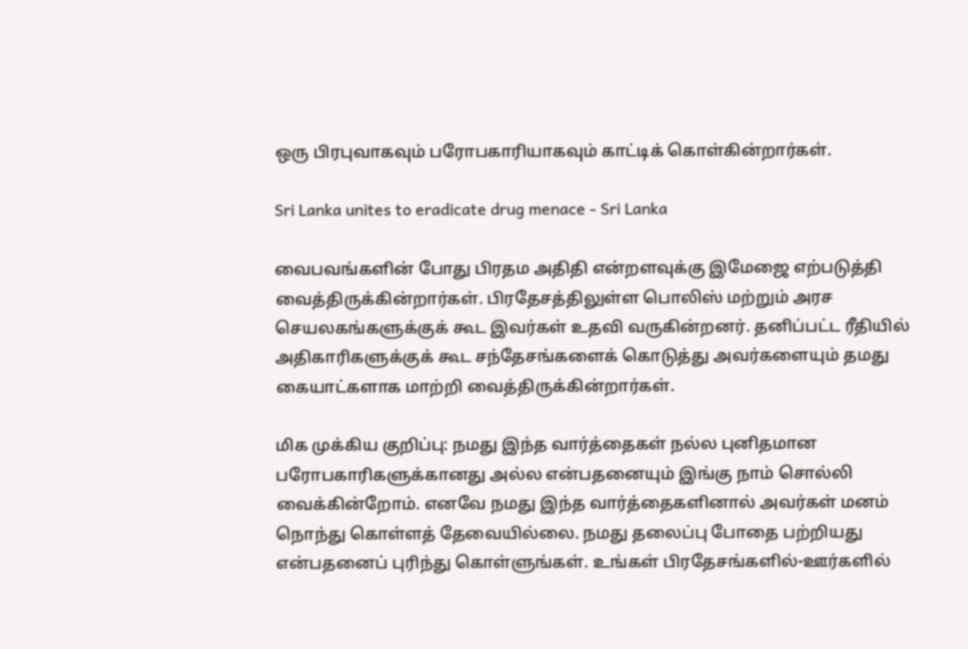ஒரு பிரபுவாகவும் பரோபகாரியாகவும் காட்டிக் கொள்கின்றார்கள்.

Sri Lanka unites to eradicate drug menace - Sri Lanka

வைபவங்களின் போது பிரதம அதிதி என்றளவுக்கு இமேஜை எற்படுத்தி வைத்திருக்கின்றார்கள். பிரதேசத்திலுள்ள பொலிஸ் மற்றும் அரச செயலகங்களுக்குக் கூட இவர்கள் உதவி வருகின்றனர். தனிப்பட்ட ரீதியில் அதிகாரிகளுக்குக் கூட சந்தேசங்களைக் கொடுத்து அவர்களையும் தமது கையாட்களாக மாற்றி வைத்திருக்கின்றார்கள்.

மிக முக்கிய குறிப்பு: நமது இந்த வார்த்தைகள் நல்ல புனிதமான பரோபகாரிகளுக்கானது அல்ல என்பதனையும் இங்கு நாம் சொல்லி வைக்கின்றோம். எனவே நமது இந்த வார்த்தைகளினால் அவர்கள் மனம் நொந்து கொள்ளத் தேவையில்லை. நமது தலைப்பு போதை பற்றியது என்பதனைப் புரிந்து கொள்ளுங்கள். உங்கள் பிரதேசங்களில்-ஊர்களில்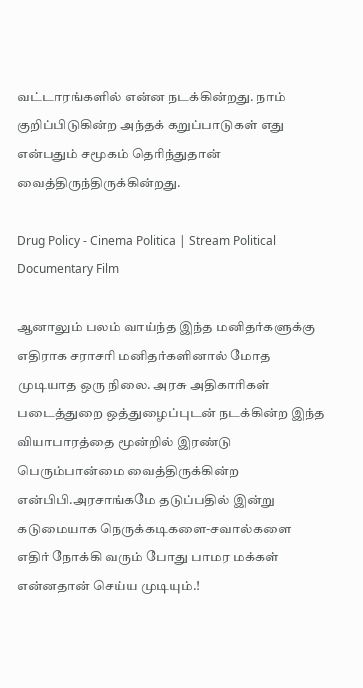வட்டாரங்களில் என்ன நடக்கின்றது. நாம் குறிப்பிடுகின்ற அந்தக் கறுப்பாடுகள் எது என்பதும் சமூகம் தெரிந்துதான் வைத்திருந்திருக்கின்றது.

Drug Policy - Cinema Politica | Stream Political Documentary Film

ஆனாலும் பலம் வாய்ந்த இந்த மனிதர்களுக்கு எதிராக சராசரி மனிதர்களினால் மோத முடியாத ஒரு நிலை. அரசு அதிகாரிகள் படைத்துறை ஒத்துழைப்புடன் நடக்கின்ற இந்த வியாபாரத்தை மூன்றில் இரண்டு பெரும்பான்மை வைத்திருக்கின்ற என்பிபி.அரசாங்கமே தடுப்பதில் இன்று கடுமையாக நெருக்கடிகளை-சவால்களை எதிர் நோக்கி வரும் போது பாமர மக்கள் என்னதான் செய்ய முடியும்.!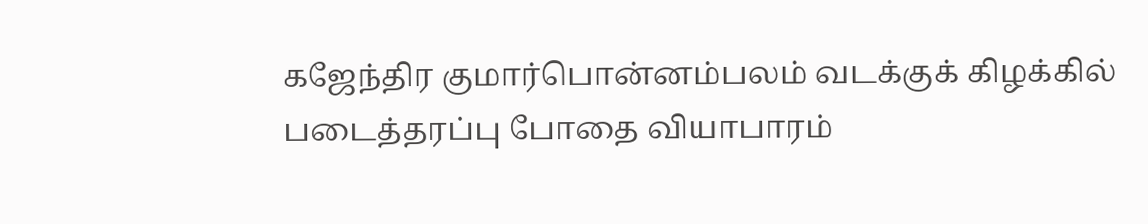கஜேந்திர குமார்பொன்னம்பலம் வடக்குக் கிழக்கில் படைத்தரப்பு போதை வியாபாரம்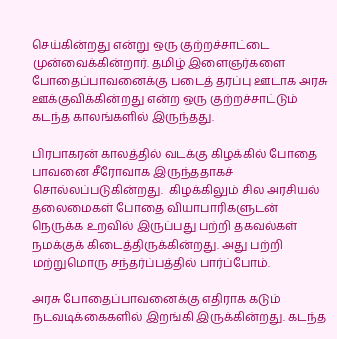செய்கின்றது என்று ஒரு குற்றச்சாட்டை முன்வைக்கின்றார். தமிழ் இளைஞர்களை போதைப்பாவனைக்கு படைத் தரப்பு ஊடாக அரசு ஊக்குவிக்கின்றது என்ற ஒரு குற்றச்சாட்டும் கடந்த காலங்களில் இருந்தது.

பிரபாகரன் காலத்தில் வடக்கு கிழக்கில் போதை பாவனை சீரோவாக இருந்ததாகச் சொல்லப்படுகின்றது.  கிழக்கிலும் சில அரசியல் தலைமைகள் போதை வியாபாரிகளுடன் நெருக்க உறவில் இருப்பது பற்றி தகவல்கள் நமக்குக் கிடைத்திருக்கின்றது. அது பற்றி மற்றுமொரு சந்தர்ப்பத்தில் பார்ப்போம்.

அரசு போதைப்பாவனைக்கு எதிராக கடும் நடவடிக்கைகளில் இறங்கி இருக்கின்றது. கடந்த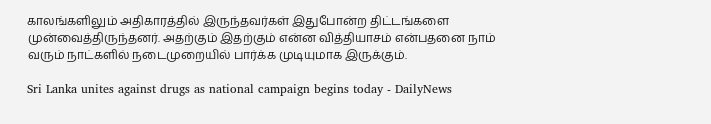காலங்களிலும் அதிகாரத்தில் இருந்தவர்கள் இதுபோன்ற திட்டங்களை முன்வைத்திருந்தனர். அதற்கும் இதற்கும் என்ன வித்தியாசம் என்பதனை நாம் வரும் நாட்களில் நடைமுறையில் பார்க்க முடியுமாக இருக்கும்.

Sri Lanka unites against drugs as national campaign begins today - DailyNews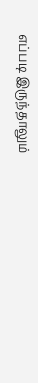எப்படி இருந்தாலும்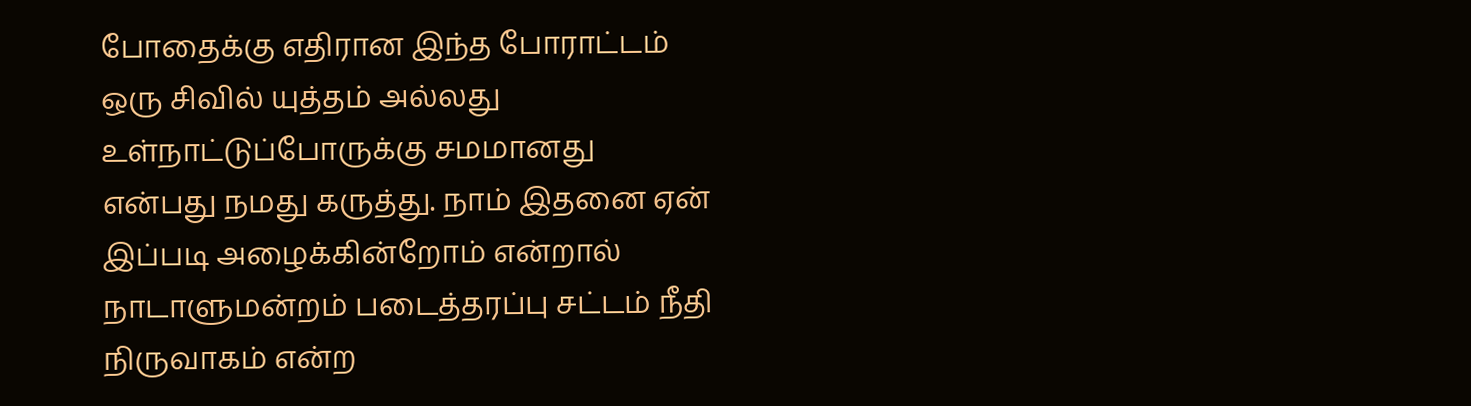போதைக்கு எதிரான இந்த போராட்டம் ஒரு சிவில் யுத்தம் அல்லது உள்நாட்டுப்போருக்கு சமமானது என்பது நமது கருத்து. நாம் இதனை ஏன் இப்படி அழைக்கின்றோம் என்றால் நாடாளுமன்றம் படைத்தரப்பு சட்டம் நீதி நிருவாகம் என்ற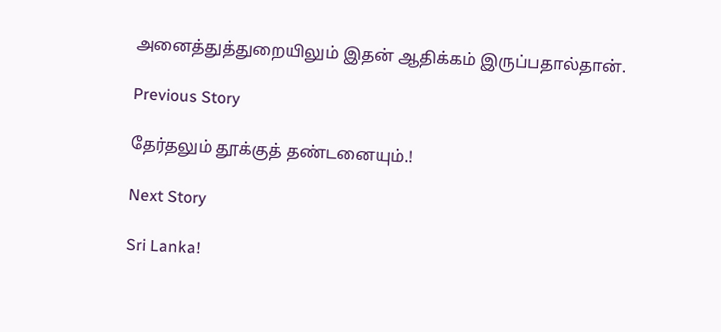அனைத்துத்துறையிலும் இதன் ஆதிக்கம் இருப்பதால்தான்.

Previous Story

தேர்தலும் தூக்குத் தண்டனையும்.!

Next Story

Sri Lanka!